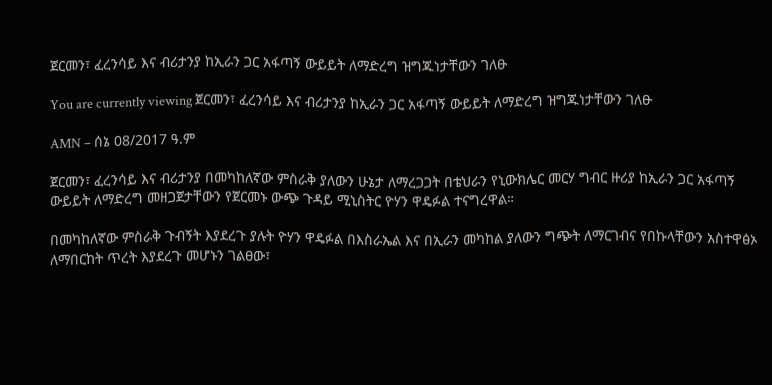ጀርመን፣ ፈረንሳይ እና ብሪታንያ ከኢራን ጋር አፋጣኝ ውይይት ለማድረግ ዝግጁነታቸውን ገለፁ

You are currently viewing ጀርመን፣ ፈረንሳይ እና ብሪታንያ ከኢራን ጋር አፋጣኝ ውይይት ለማድረግ ዝግጁነታቸውን ገለፁ

AMN – ሰኔ 08/2017 ዓ.ም

ጀርመን፣ ፈረንሳይ እና ብሪታንያ በመካከለኛው ምስራቅ ያለውን ሁኔታ ለማረጋጋት በቴህራን የኒውክሌር መርሃ ግብር ዙሪያ ከኢራን ጋር አፋጣኝ ውይይት ለማድረግ መዘጋጀታቸውን የጀርመኑ ውጭ ጉዳይ ሚኒስትር ዮሃን ዋዴፉል ተናግረዋል።

በመካከለኛው ምስራቅ ጉብኝት እያደረጉ ያሉት ዮሃን ዋዴፉል በእስራኤል እና በኢራን መካከል ያለውን ግጭት ለማርገብና የበኩላቸውን አስተዋፅኦ ለማበርከት ጥረት እያደረጉ መሆኑን ገልፀው፣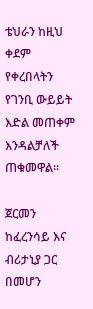ቴህራን ከዚህ ቀደም የቀረበላትን የገንቢ ውይይት እድል መጠቀም እንዳልቻለች ጠቁመዋል።

ጀርመን ከፈረንሳይ እና ብሪታኒያ ጋር በመሆን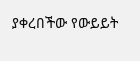ያቀረበችው የውይይት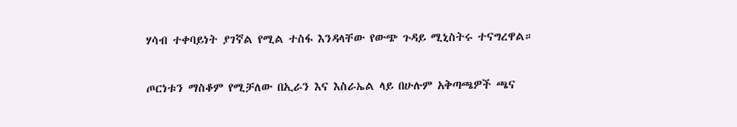ሃሳብ ተቀባይነት ያገኛል የሚል ተስፋ እንዳላቸው የውጭ ጉዳይ ሚኒስትሩ ተናግረዋል።

ጦርነቱን ማስቆም የሚቻለው በኢራን እና እስራኤል ላይ በሁሉም አቅጣጫዎች ጫና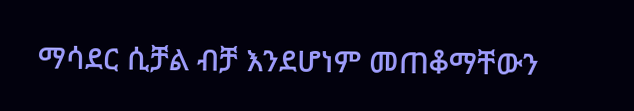ማሳደር ሲቻል ብቻ እንደሆነም መጠቆማቸውን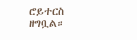ሮይተርስ ዘግቧል።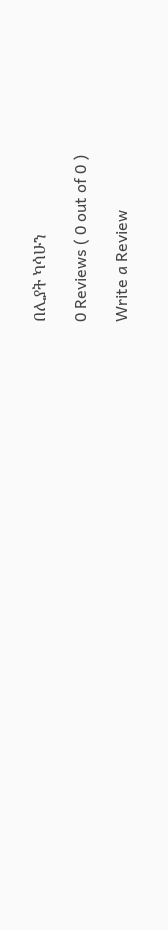በሊያት ካሳሁን

0 Reviews ( 0 out of 0 )

Write a Review